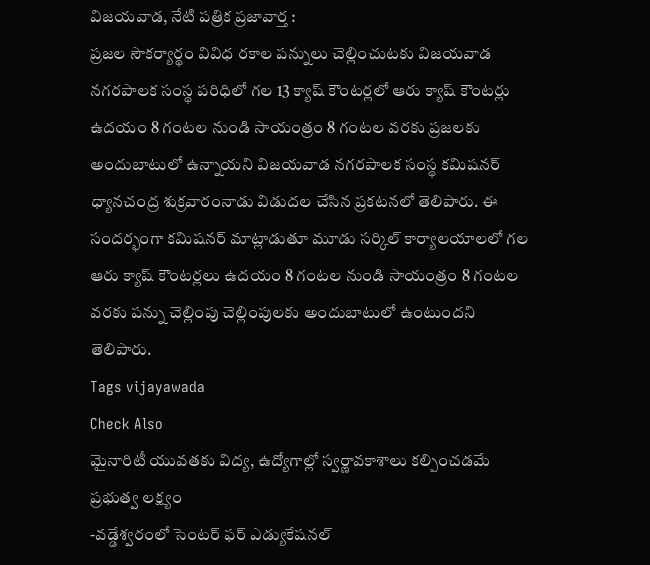విజయవాడ, నేటి పత్రిక ప్రజావార్త :
ప్రజల సౌకర్యార్థం వివిధ రకాల పన్నులు చెల్లించుటకు విజయవాడ నగరపాలక సంస్థ పరిధిలో గల 13 క్యాష్ కౌంటర్లలో ఆరు క్యాష్ కౌంటర్లు ఉదయం 8 గంటల నుండి సాయంత్రం 8 గంటల వరకు ప్రజలకు అందుబాటులో ఉన్నాయని విజయవాడ నగరపాలక సంస్థ కమిషనర్ ధ్యానచంద్ర శుక్రవారంనాడు విడుదల చేసిన ప్రకటనలో తెలిపారు. ఈ సందర్భంగా కమిషనర్ మాట్లాడుతూ మూడు సర్కిల్ కార్యాలయాలలో గల ఆరు క్యాష్ కౌంటర్లలు ఉదయం 8 గంటల నుండి సాయంత్రం 8 గంటల వరకు పన్ను చెల్లింపు చెల్లింపులకు అందుబాటులో ఉంటుందని తెలిపారు.
Tags vijayawada
Check Also
మైనారిటీ యువతకు విద్య, ఉద్యోగాల్లో స్వర్ణావకాశాలు కల్పించడమే ప్రభుత్వ లక్ష్యం
-వడ్డేశ్వరంలో సెంటర్ ఫర్ ఎడ్యుకేషనల్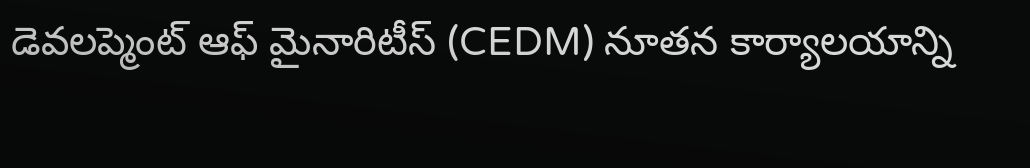డెవలప్మెంట్ ఆఫ్ మైనారిటీస్ (CEDM) నూతన కార్యాలయాన్ని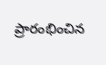ప్రారంభించిన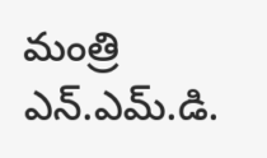మంత్రి ఎన్.ఎమ్.డి.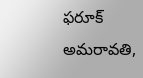ఫరూక్ అమరావతి,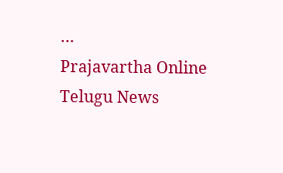…
Prajavartha Online Telugu News